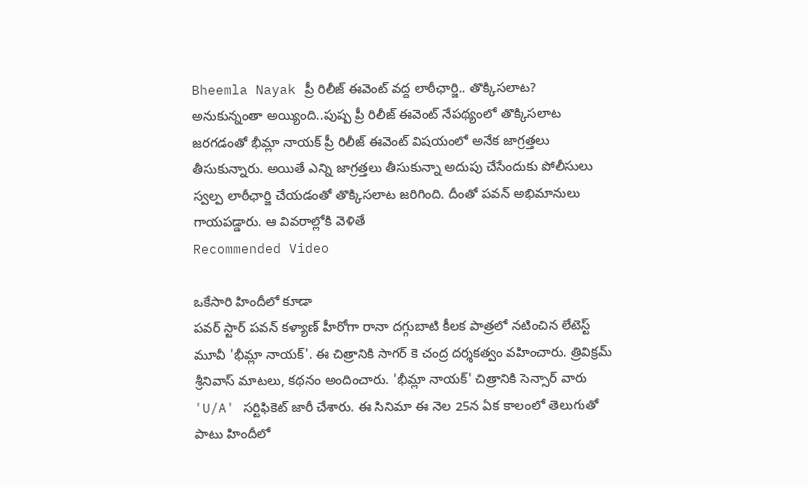Bheemla Nayak ప్రీ రిలీజ్ ఈవెంట్ వద్ద లాఠీఛార్జి.. తొక్కిసలాట?
అనుకున్నంతా అయ్యింది..పుష్ప ప్రీ రిలీజ్ ఈవెంట్ నేపథ్యంలో తొక్కిసలాట జరగడంతో భీమ్లా నాయక్ ప్రీ రిలీజ్ ఈవెంట్ విషయంలో అనేక జాగ్రత్తలు తీసుకున్నారు. అయితే ఎన్ని జాగ్రత్తలు తీసుకున్నా అదుపు చేసేందుకు పోలీసులు స్వల్ప లాఠీఛార్జి చేయడంతో తొక్కిసలాట జరిగింది. దీంతో పవన్ అభిమానులు గాయపడ్డారు. ఆ వివరాల్లోకి వెళితే
Recommended Video

ఒకేసారి హిందీలో కూడా
పవర్ స్టార్ పవన్ కళ్యాణ్ హీరోగా రానా దగ్గుబాటి కీలక పాత్రలో నటించిన లేటెస్ట్ మూవీ 'భీమ్లా నాయక్'. ఈ చిత్రానికి సాగర్ కె చంద్ర దర్శకత్వం వహించారు. త్రివిక్రమ్ శ్రీనివాస్ మాటలు, కథనం అందించారు. 'భీమ్లా నాయక్' చిత్రానికి సెన్సార్ వారు 'U/A' సర్టిఫికెట్ జారీ చేశారు. ఈ సినిమా ఈ నెల 25న ఏక కాలంలో తెలుగుతో పాటు హిందీలో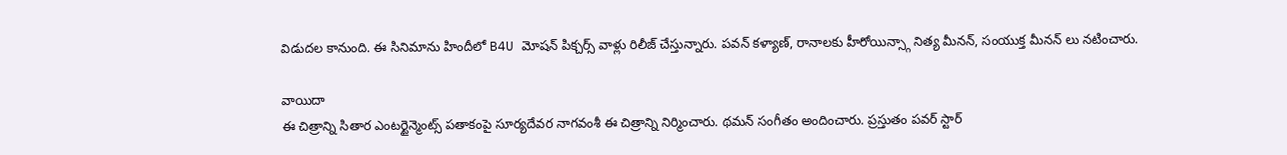విడుదల కానుంది. ఈ సినిమాను హిందీలో B4U మోషన్ పిక్చర్స్ వాళ్లు రిలీజ్ చేస్తున్నారు. పవన్ కళ్యాణ్, రానాలకు హీరోయిన్స్గా నిత్య మీనన్, సంయుక్త మీనన్ లు నటించారు.

వాయిదా
ఈ చిత్రాన్ని సితార ఎంటర్టైన్మెంట్స్ పతాకంపై సూర్యదేవర నాగవంశీ ఈ చిత్రాన్ని నిర్మించారు. థమన్ సంగీతం అందించారు. ప్రస్తుతం పవర్ స్టార్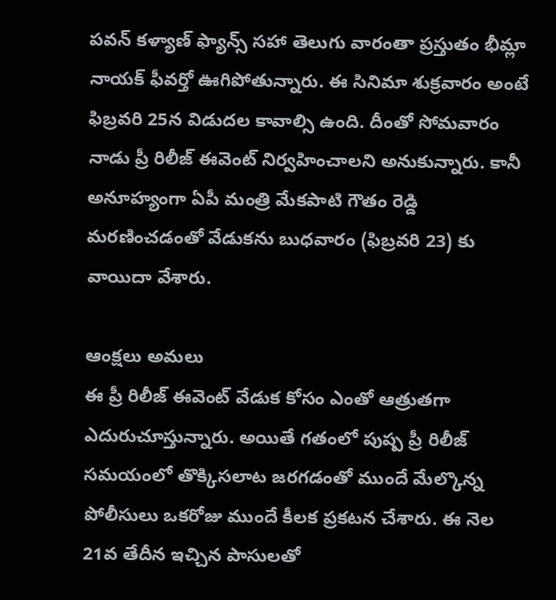పవన్ కళ్యాణ్ ఫ్యాన్స్ సహా తెలుగు వారంతా ప్రస్తుతం భీమ్లా నాయక్ ఫీవర్తో ఊగిపోతున్నారు. ఈ సినిమా శుక్రవారం అంటే ఫిబ్రవరి 25న విడుదల కావాల్సి ఉంది. దీంతో సోమవారం నాడు ప్రీ రిలీజ్ ఈవెంట్ నిర్వహించాలని అనుకున్నారు. కానీ అనూహ్యంగా ఏపీ మంత్రి మేకపాటి గౌతం రెడ్డి మరణించడంతో వేడుకను బుధవారం (ఫిబ్రవరి 23) కు వాయిదా వేశారు.

ఆంక్షలు అమలు
ఈ ప్రీ రిలీజ్ ఈవెంట్ వేడుక కోసం ఎంతో ఆత్రుతగా ఎదురుచూస్తున్నారు. అయితే గతంలో పుష్ప ప్రీ రిలీజ్ సమయంలో తొక్కిసలాట జరగడంతో ముందే మేల్కొన్న పోలీసులు ఒకరోజు ముందే కీలక ప్రకటన చేశారు. ఈ నెల 21వ తేదీన ఇచ్చిన పాసులతో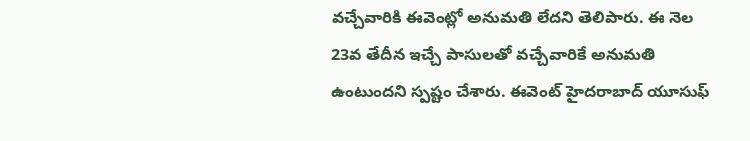వచ్చేవారికి ఈవెంట్లో అనుమతి లేదని తెలిపారు. ఈ నెల 23వ తేదీన ఇచ్చే పాసులతో వచ్చేవారికే అనుమతి ఉంటుందని స్పష్టం చేశారు. ఈవెంట్ హైదరాబాద్ యూసుఫ్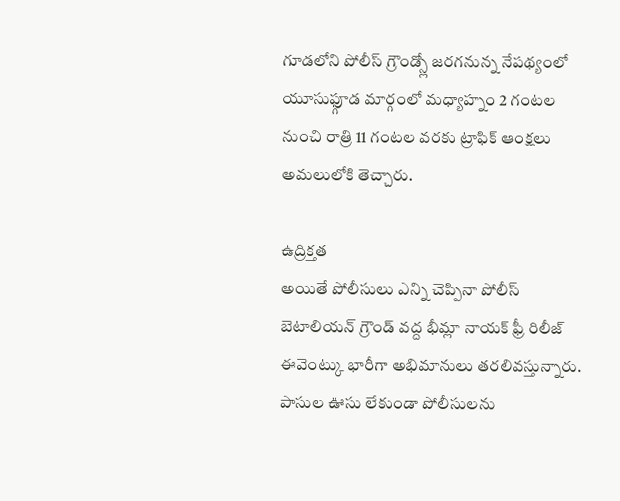గూడలోని పోలీస్ గ్రౌండ్స్లో జరగనున్న నేపథ్యంలో యూసుఫ్గూడ మార్గంలో మధ్యాహ్నం 2 గంటల నుంచి రాత్రి 11 గంటల వరకు ట్రాఫిక్ ఆంక్షలు అమలులోకి తెచ్చారు.

ఉద్రిక్తత
అయితే పోలీసులు ఎన్ని చెప్పినా పోలీస్ బెటాలియన్ గ్రౌండ్ వద్ద భీమ్లా నాయక్ ఫ్రీ రిలీజ్ ఈవెంట్కు భారీగా అభిమానులు తరలివస్తున్నారు. పాసుల ఊసు లేకుండా పోలీసులను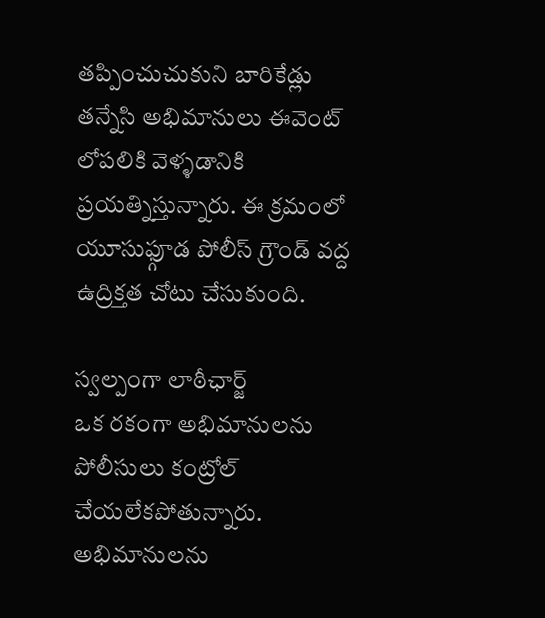తప్పించుచుకుని బారికేడ్లు తన్నేసి అభిమానులు ఈవెంట్ లోపలికి వెళ్ళడానికి ప్రయత్నిస్తున్నారు. ఈ క్రమంలో యూసుఫ్గూడ పోలీస్ గ్రౌండ్ వద్ద ఉద్రిక్తత చోటు చేసుకుంది.

స్వల్పంగా లాఠీఛార్జ్
ఒక రకంగా అభిమానులను పోలీసులు కంట్రోల్ చేయలేకపోతున్నారు. అభిమానులను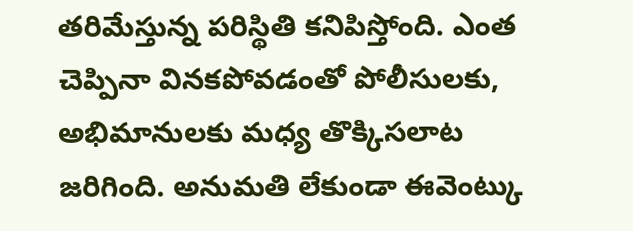తరిమేస్తున్న పరిస్థితి కనిపిస్తోంది. ఎంత చెప్పినా వినకపోవడంతో పోలీసులకు, అభిమానులకు మధ్య తొక్కిసలాట జరిగింది. అనుమతి లేకుండా ఈవెంట్కు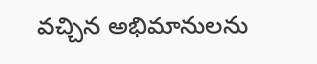వచ్చిన అభిమానులను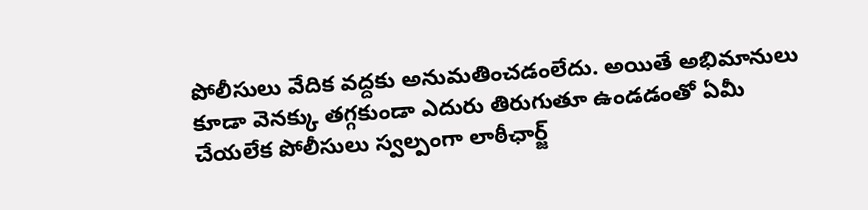పోలీసులు వేదిక వద్దకు అనుమతించడంలేదు. అయితే అభిమానులు కూడా వెనక్కు తగ్గకుండా ఎదురు తిరుగుతూ ఉండడంతో ఏమీ చేయలేక పోలీసులు స్వల్పంగా లాఠీఛార్జ్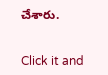చేశారు.


Click it and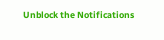Unblock the Notifications